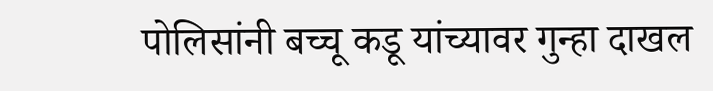पोलिसांनी बच्चू कडू यांच्यावर गुन्हा दाखल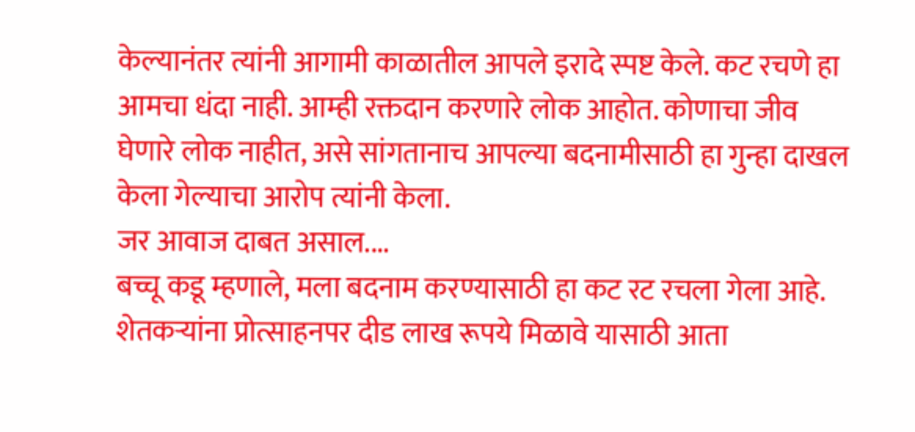केल्यानंतर त्यांनी आगामी काळातील आपले इरादे स्पष्ट केले. कट रचणे हा आमचा धंदा नाही. आम्ही रक्तदान करणारे लोक आहोत. कोणाचा जीव घेणारे लोक नाहीत, असे सांगतानाच आपल्या बदनामीसाठी हा गुन्हा दाखल केला गेल्याचा आरोप त्यांनी केला.
जर आवाज दाबत असाल....
बच्चू कडू म्हणाले, मला बदनाम करण्यासाठी हा कट रट रचला गेला आहे. शेतकऱ्यांना प्रोत्साहनपर दीड लाख रूपये मिळावे यासाठी आता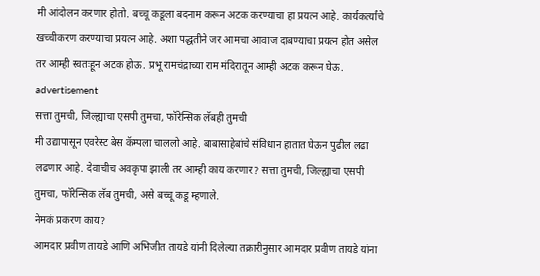मी आंदोलन करणार होतो. बच्चू कडूला बदनाम करून अटक करण्याचा हा प्रयत्न आहे. कार्यकर्त्यांचे खच्चीकरण करण्याचा प्रयत्न आहे. अशा पद्धतीने जर आमचा आवाज दाबण्याचा प्रयत्न होत असेल तर आम्ही स्वतःहून अटक होऊ. प्रभू रामचंद्राच्या राम मंदिरातून आम्ही अटक करून घेऊ.
advertisement
सत्ता तुमची, जिल्ह्याचा एसपी तुमचा, फॉरेन्सिक लॅबही तुमची
मी उद्यापासून एवरेस्ट बेस कॅम्पला चाललो आहे. बाबासाहेबांचे संविधान हातात घेऊन पुढील लढा लढणार आहे. देवाचीच अवकृपा झाली तर आम्ही काय करणार? सत्ता तुमची, जिल्ह्याचा एसपी तुमचा, फॉरेन्सिक लॅब तुमची, असे बच्चू कडू म्हणाले.
नेमकं प्रकरण काय?
आमदार प्रवीण तायडे आणि अभिजीत तायडे यांनी दिलेल्या तक्रारीनुसार आमदार प्रवीण तायडे यांना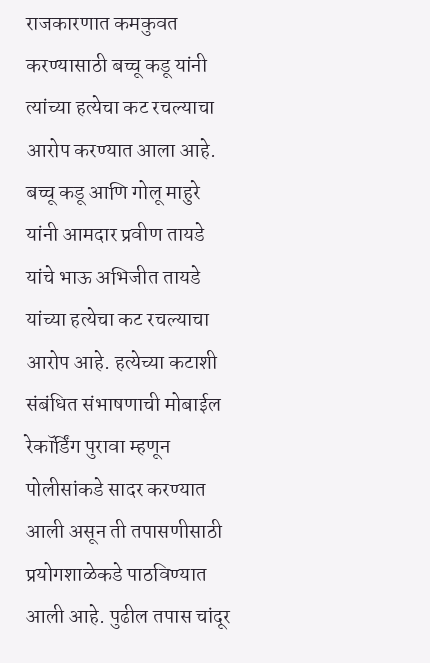राजकारणात कमकुवत करण्यासाठी बच्चू कडू यांनी त्यांच्या हत्येचा कट रचल्याचा आरोप करण्यात आला आहे.
बच्चू कडू आणि गोलू माहुरे यांनी आमदार प्रवीण तायडे यांचे भाऊ अभिजीत तायडे यांच्या हत्येचा कट रचल्याचा आरोप आहे. हत्येच्या कटाशी संबंधित संभाषणाची मोबाईल रेकॉर्डिंग पुरावा म्हणून पोलीसांकडे सादर करण्यात आली असून ती तपासणीसाठी प्रयोगशाळेकडे पाठविण्यात आली आहे. पुढील तपास चांदूर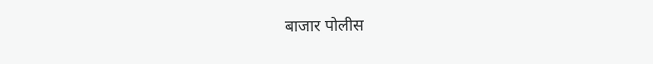बाजार पोलीस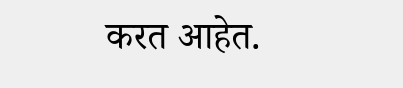करत आहेत.